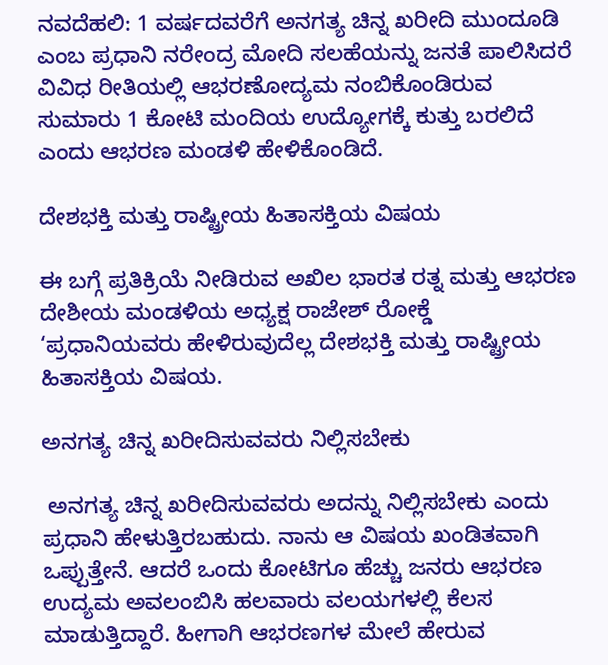ನವದೆಹಲಿ: 1 ವರ್ಷದವರೆಗೆ ಅನಗತ್ಯ ಚಿನ್ನ ಖರೀದಿ ಮುಂದೂಡಿ ಎಂಬ ಪ್ರಧಾನಿ ನರೇಂದ್ರ ಮೋದಿ ಸಲಹೆಯನ್ನು ಜನತೆ ಪಾಲಿಸಿದರೆ ವಿವಿಧ ರೀತಿಯಲ್ಲಿ ಆಭರಣೋದ್ಯಮ ನಂಬಿಕೊಂಡಿರುವ ಸುಮಾರು 1 ಕೋಟಿ ಮಂದಿಯ ಉದ್ಯೋಗಕ್ಕೆ ಕುತ್ತು ಬರಲಿದೆ ಎಂದು ಆಭರಣ ಮಂಡಳಿ ಹೇಳಿಕೊಂಡಿದೆ.

ದೇಶಭಕ್ತಿ ಮತ್ತು ರಾಷ್ಟ್ರೀಯ ಹಿತಾಸಕ್ತಿಯ ವಿಷಯ

ಈ ಬಗ್ಗೆ ಪ್ರತಿಕ್ರಿಯೆ ನೀಡಿರುವ ಅಖಿಲ ಭಾರತ ರತ್ನ ಮತ್ತು ಆಭರಣ ದೇಶೀಯ ಮಂಡಳಿಯ ಅಧ್ಯಕ್ಷ ರಾಜೇಶ್ ರೋಕ್ಡೆ ‘ಪ್ರಧಾನಿಯವರು ಹೇಳಿರುವುದೆಲ್ಲ ದೇಶಭಕ್ತಿ ಮತ್ತು ರಾಷ್ಟ್ರೀಯ ಹಿತಾಸಕ್ತಿಯ ವಿಷಯ.

ಅನಗತ್ಯ ಚಿನ್ನ ಖರೀದಿಸುವವರು ನಿಲ್ಲಿಸಬೇಕು

 ಅನಗತ್ಯ ಚಿನ್ನ ಖರೀದಿಸುವವರು ಅದನ್ನು ನಿಲ್ಲಿಸಬೇಕು ಎಂದು ಪ್ರಧಾನಿ ಹೇಳುತ್ತಿರಬಹುದು. ನಾನು ಆ ವಿಷಯ ಖಂಡಿತವಾಗಿ ಒಪ್ಪುತ್ತೇನೆ. ಆದರೆ ಒಂದು ಕೋಟಿಗೂ ಹೆಚ್ಚು ಜನರು ಆಭರಣ ಉದ್ಯಮ ಅವಲಂಬಿಸಿ ಹಲವಾರು ವಲಯಗಳಲ್ಲಿ ಕೆಲಸ ಮಾಡುತ್ತಿದ್ದಾರೆ. ಹೀಗಾಗಿ ಆಭರಣಗಳ ಮೇಲೆ ಹೇರುವ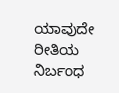ಯಾವುದೇ ರೀತಿಯ ನಿರ್ಬಂಧ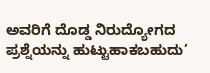ಅವರಿಗೆ ದೊಡ್ಡ ನಿರುದ್ಯೋಗದ ಪ್ರಶ್ನೆಯನ್ನು ಹುಟ್ಟುಹಾಕಬಹುದು’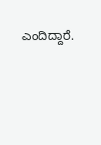ಎಂದಿದ್ದಾರೆ.